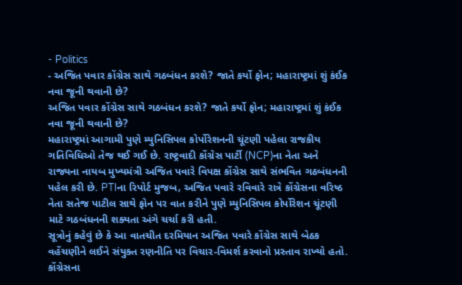- Politics
- અજિત પવાર કોંગ્રેસ સાથે ગઠબંધન કરશે? જાતે કર્યો ફોન; મહારાષ્ટ્રમાં શું કંઈક નવા જૂની થવાની છે?
અજિત પવાર કોંગ્રેસ સાથે ગઠબંધન કરશે? જાતે કર્યો ફોન; મહારાષ્ટ્રમાં શું કંઈક નવા જૂની થવાની છે?
મહારાષ્ટ્રમાં આગામી પુણે મ્યુનિસિપલ કોર્પોરેશનની ચૂંટણી પહેલા રાજકીય ગતિવિધિઓ તેજ થઈ ગઈ છે. રાષ્ટ્રવાદી કોંગ્રેસ પાર્ટી (NCP)ના નેતા અને રાજ્યના નાયબ મુખ્યમંત્રી અજિત પવારે વિપક્ષ કોંગ્રેસ સાથે સંભવિત ગઠબંધનની પહેલ કરી છે. PTIના રિપોર્ટ મુજબ, અજિત પવારે રવિવારે રાત્રે કોંગ્રેસના વરિષ્ઠ નેતા સતેજ પાટીલ સાથે ફોન પર વાત કરીને પુણે મ્યુનિસિપલ કોર્પોરેશન ચૂંટણી માટે ગઠબંધનની શક્યતા અંગે ચર્ચા કરી હતી.
સૂત્રોનું કહેવું છે કે આ વાતચીત દરમિયાન અજિત પવારે કોંગ્રેસ સાથે બેઠક વહેંચણીને લઈને સંયુક્ત રણનીતિ પર વિચાર-વિમર્શ કરવાનો પ્રસ્તાવ રાખ્યો હતો. કોંગ્રેસના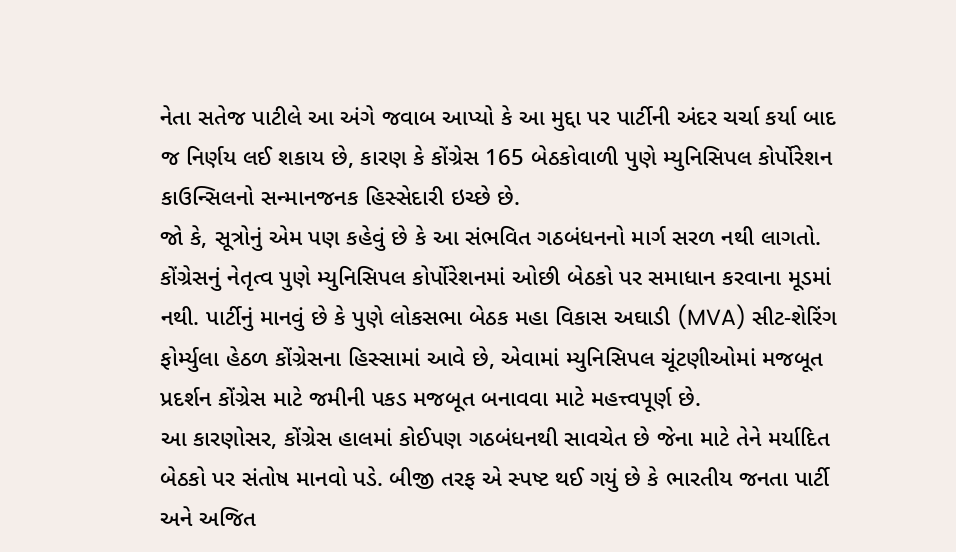નેતા સતેજ પાટીલે આ અંગે જવાબ આપ્યો કે આ મુદ્દા પર પાર્ટીની અંદર ચર્ચા કર્યા બાદ જ નિર્ણય લઈ શકાય છે, કારણ કે કોંગ્રેસ 165 બેઠકોવાળી પુણે મ્યુનિસિપલ કોર્પોરેશન કાઉન્સિલનો સન્માનજનક હિસ્સેદારી ઇચ્છે છે.
જો કે, સૂત્રોનું એમ પણ કહેવું છે કે આ સંભવિત ગઠબંધનનો માર્ગ સરળ નથી લાગતો. કોંગ્રેસનું નેતૃત્વ પુણે મ્યુનિસિપલ કોર્પોરેશનમાં ઓછી બેઠકો પર સમાધાન કરવાના મૂડમાં નથી. પાર્ટીનું માનવું છે કે પુણે લોકસભા બેઠક મહા વિકાસ અઘાડી (MVA) સીટ-શેરિંગ ફોર્મ્યુલા હેઠળ કોંગ્રેસના હિસ્સામાં આવે છે, એવામાં મ્યુનિસિપલ ચૂંટણીઓમાં મજબૂત પ્રદર્શન કોંગ્રેસ માટે જમીની પકડ મજબૂત બનાવવા માટે મહત્ત્વપૂર્ણ છે.
આ કારણોસર, કોંગ્રેસ હાલમાં કોઈપણ ગઠબંધનથી સાવચેત છે જેના માટે તેને મર્યાદિત બેઠકો પર સંતોષ માનવો પડે. બીજી તરફ એ સ્પષ્ટ થઈ ગયું છે કે ભારતીય જનતા પાર્ટી અને અજિત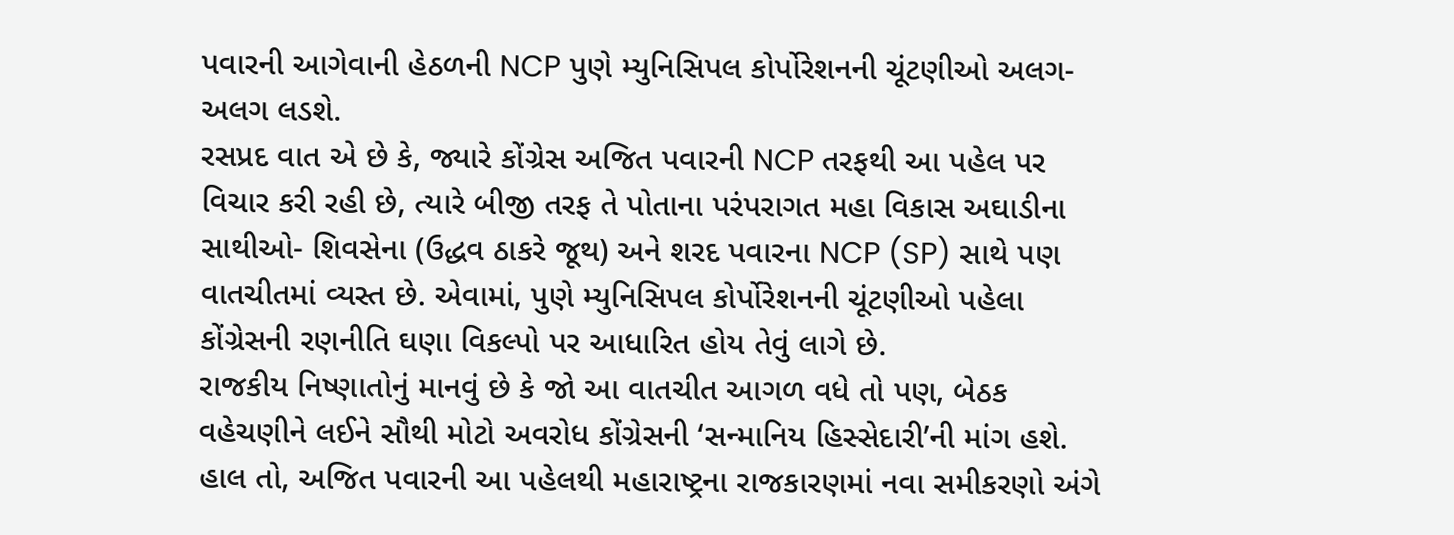પવારની આગેવાની હેઠળની NCP પુણે મ્યુનિસિપલ કોર્પોરેશનની ચૂંટણીઓ અલગ-અલગ લડશે.
રસપ્રદ વાત એ છે કે, જ્યારે કોંગ્રેસ અજિત પવારની NCP તરફથી આ પહેલ પર વિચાર કરી રહી છે, ત્યારે બીજી તરફ તે પોતાના પરંપરાગત મહા વિકાસ અઘાડીના સાથીઓ- શિવસેના (ઉદ્ધવ ઠાકરે જૂથ) અને શરદ પવારના NCP (SP) સાથે પણ વાતચીતમાં વ્યસ્ત છે. એવામાં, પુણે મ્યુનિસિપલ કોર્પોરેશનની ચૂંટણીઓ પહેલા કોંગ્રેસની રણનીતિ ઘણા વિકલ્પો પર આધારિત હોય તેવું લાગે છે.
રાજકીય નિષ્ણાતોનું માનવું છે કે જો આ વાતચીત આગળ વધે તો પણ, બેઠક વહેચણીને લઈને સૌથી મોટો અવરોધ કોંગ્રેસની ‘સન્માનિય હિસ્સેદારી’ની માંગ હશે. હાલ તો, અજિત પવારની આ પહેલથી મહારાષ્ટ્રના રાજકારણમાં નવા સમીકરણો અંગે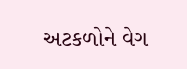અટકળોને વેગ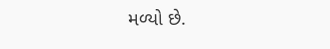મળ્યો છે.